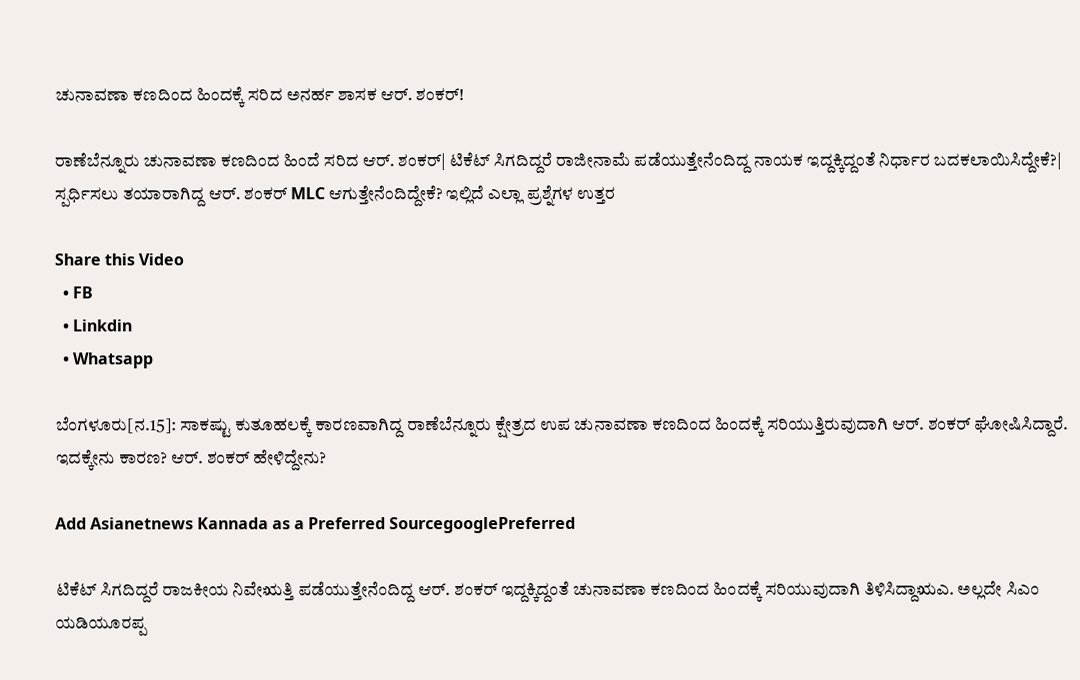ಚುನಾವಣಾ ಕಣದಿಂದ ಹಿಂದಕ್ಕೆ ಸರಿದ ಅನರ್ಹ ಶಾಸಕ ಆರ್. ಶಂಕರ್!

ರಾಣೆಬೆನ್ನೂರು ಚುನಾವಣಾ ಕಣದಿಂದ ಹಿಂದೆ ಸರಿದ ಆರ್. ಶಂಕರ್| ಟಿಕೆಟ್ ಸಿಗದಿದ್ದರೆ ರಾಜೀನಾಮೆ ಪಡೆಯುತ್ತೇನೆಂದಿದ್ದ ನಾಯಕ ಇದ್ದಕ್ಕಿದ್ದಂತೆ ನಿರ್ಧಾರ ಬದಕಲಾಯಿಸಿದ್ದೇಕೆ?| ಸ್ಪರ್ಧಿಸಲು ತಯಾರಾಗಿದ್ದ ಆರ್. ಶಂಕರ್ MLC ಆಗುತ್ತೇನೆಂದಿದ್ದೇಕೆ? ಇಲ್ಲಿದೆ ಎಲ್ಲಾ ಪ್ರಶ್ನೆಗಳ ಉತ್ತರ

Share this Video
  • FB
  • Linkdin
  • Whatsapp

ಬೆಂಗಳೂರು[ನ.15]: ಸಾಕಷ್ಟು ಕುತೂಹಲಕ್ಕೆ ಕಾರಣವಾಗಿದ್ದ ರಾಣೆಬೆನ್ನೂರು ಕ್ಷೇತ್ರದ ಉಪ ಚುನಾವಣಾ ಕಣದಿಂದ ಹಿಂದಕ್ಕೆ ಸರಿಯುತ್ತಿರುವುದಾಗಿ ಆರ್. ಶಂಕರ್ ಘೋಷಿಸಿದ್ದಾರೆ. ಇದಕ್ಕೇನು ಕಾರಣ? ಆರ್. ಶಂಕರ್ ಹೇಳಿದ್ದೇನು?

Add Asianetnews Kannada as a Preferred SourcegooglePreferred

ಟಿಕೆಟ್ ಸಿಗದಿದ್ದರೆ ರಾಜಕೀಯ ನಿವೇಋತ್ತಿ ಪಡೆಯುತ್ತೇನೆಂದಿದ್ದ ಆರ್. ಶಂಕರ್ ಇದ್ದಕ್ಕಿದ್ದಂತೆ ಚುನಾವಣಾ ಕಣದಿಂದ ಹಿಂದಕ್ಕೆ ಸರಿಯುವುದಾಗಿ ತಿಳಿಸಿದ್ದಾಋಎ. ಅಲ್ಲದೇ ಸಿಎಂ ಯಡಿಯೂರಪ್ಪ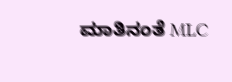ಮಾತಿನಂತೆ MLC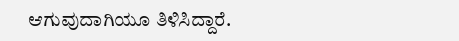ಆಗುವುದಾಗಿಯೂ ತಿಳಿಸಿದ್ದಾರೆ.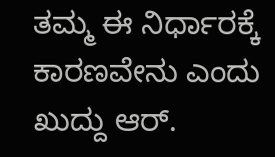ತಮ್ಮ ಈ ನಿರ್ಧಾರಕ್ಕೆ ಕಾರಣವೇನು ಎಂದು ಖುದ್ದು ಆರ್.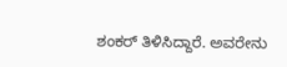ಶಂಕರ್ ತಿಳಿಸಿದ್ದಾರೆ. ಅವರೇನು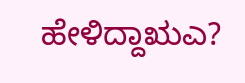ಹೇಳಿದ್ದಾಋಎ?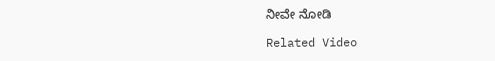ನೀವೇ ನೋಡಿ

Related Video